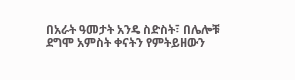በአራት ዓመታት አንዴ ስድስት፣ በሌሎቹ ደግሞ አምስት ቀናትን የምትይዘውን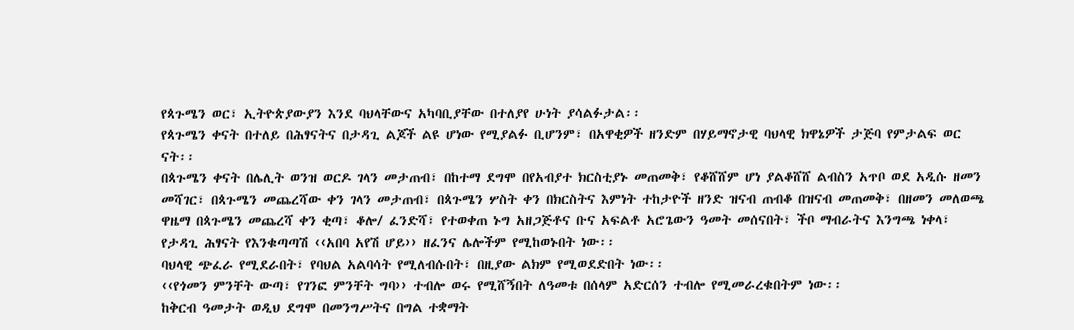የጳጉሜን ወር፣ ኢትዮጵያውያን እንደ ባህላቸውና አካባቢያቸው በተለያየ ሁነት ያሳልፉታል፡፡
የጳጉሜን ቀናት በተለይ በሕፃናትና በታዳጊ ልጆች ልዩ ሆነው የሚያልፉ ቢሆንም፣ በአዋቂዎች ዘንድም በሃይማኖታዊ ባህላዊ ክዋኔዎች ታጅባ የምታልፍ ወር ናት፡፡
በጳጉሜን ቀናት በሌሊት ወንዝ ወርዶ ገላን መታጠብ፣ በከተማ ደግሞ በየአብያተ ክርስቲያኑ መጠመቅ፣ የቆሸሸም ሆነ ያልቆሸሸ ልብስን አጥቦ ወደ አዲሱ ዘመን መሻገር፣ በጳጉሜን መጨረሻው ቀን ገላን መታጠብ፣ በጳጉሜን ሦስት ቀን በክርስትና እምነት ተከታዮች ዘንድ ዝናብ ጠብቆ በዝናብ መጠመቅ፣ በዘመን መለወጫ ዋዜማ በጳጉሜን መጨረሻ ቀን ቂጣ፣ ቆሎ/ ፈንድሻ፣ የተወቀጠ ኑግ አዘጋጅቶና ቡና አፍልቶ አሮጌውን ዓመት መሰናበት፣ ችቦ ማብራትና እንግጫ ነቀላ፣ የታዳጊ ሕፃናት የእንቁጣጣሽ ‹‹አበባ አየሽ ሆይ›› ዘፈንና ሌሎችም የሚከወኑበት ነው፡፡
ባህላዊ ጭፈራ የሚደራበት፣ የባህል አልባሳት የሚለብሱበት፣ በዚያው ልክም የሚወደድበት ነው፡፡
‹‹የጎመን ምንቸት ውጣ፣ የገንፎ ምንቸት ግባ›› ተብሎ ወሩ የሚሸኝበት ለዓመቱ በሰላም አድርሰን ተብሎ የሚመራረቁበትም ነው፡፡
ከቅርብ ዓመታት ወዲህ ደግሞ በመንግሥትና በግል ተቋማት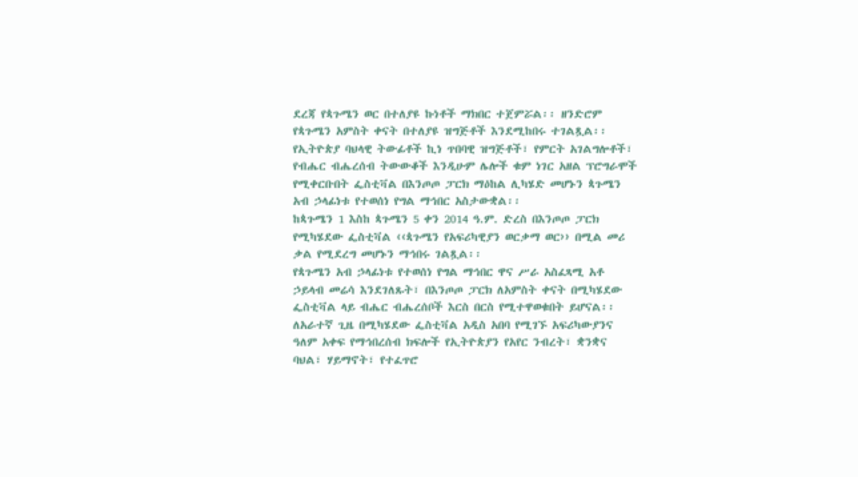ደረጃ የጳጉሜን ወር በተለያዩ ኩነቶች ማክበር ተጀምሯል፡፡ ዘንድሮም የጳጉሜን አምስት ቀናት በተለያዩ ዝግጅቶች እንደሚከበሩ ተገልጿል፡፡
የኢትዮጵያ ባህላዊ ትውፊቶች ኪነ ጥበባዊ ዝግጅቶች፣ የምርት አገልግሎቶች፣ የብሔር ብሔረሰብ ትውውቆች እንዲሁም ሌሎች ቁም ነገር አዘል ፕሮግራሞች የሚቀርቡበት ፌስቲቫል በእንጦጦ ፓርክ ማዕከል ሊካሄድ መሆኑን ጳጉሜን አብ ኃላፊነቱ የተወሰነ የግል ማኅበር አስታውቋል፡፡
ከጳጉሜን 1 እስከ ጳጉሜን 5 ቀን 2014 ዓ.ም. ድረስ በእንጦጦ ፓርክ የሚካሄደው ፌስቲቫል ‹‹ጳጉሜን የአፍሪካዊያን ወርቃማ ወር›› በሚል መሪ ቃል የሚደረግ መሆኑን ማኅበሩ ገልጿል፡፡
የጳጉሜን አብ ኃላፊነቱ የተወሰነ የግል ማኅበር ዋና ሥራ አስፈጻሚ አቶ ኃይላብ መሬሳ እንደገለጹት፣ በእንጦጦ ፓርክ ለአምስት ቀናት በሚካሄደው ፌስቲቫል ላይ ብሔር ብሔረሰቦች እርስ በርስ የሚተዋወቁበት ይሆናል፡፡
ለአራተኛ ጊዜ በሚካሄደው ፌስቲቫል አዲስ አበባ የሚገኙ አፍሪካውያንና ዓለም አቀፍ የማኅበረሰብ ክፍሎች የኢትዮጵያን የአየር ንብረት፣ ቋንቋና ባህል፣ ሃይማኖት፣ የተፈጥሮ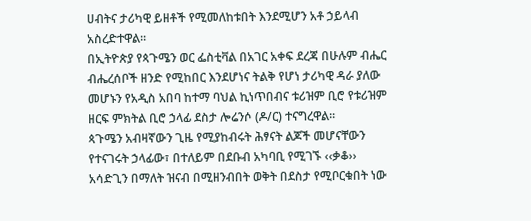ሀብትና ታሪካዊ ይዘቶች የሚመለከቱበት እንደሚሆን አቶ ኃይላብ አስረድተዋል፡፡
በኢትዮጵያ የጳጉሜን ወር ፌስቲቫል በአገር አቀፍ ደረጃ በሁሉም ብሔር ብሔረሰቦች ዘንድ የሚከበር እንደሆነና ትልቅ የሆነ ታሪካዊ ዳራ ያለው መሆኑን የአዲስ አበባ ከተማ ባህል ኪነጥበብና ቱሪዝም ቢሮ የቱሪዝም ዘርፍ ምክትል ቢሮ ኃላፊ ደስታ ሎሬንሶ (ዶ/ር) ተናግረዋል፡፡
ጳጉሜን አብዛኛውን ጊዜ የሚያከብሩት ሕፃናት ልጆች መሆናቸውን የተናገሩት ኃላፊው፣ በተለይም በደቡብ አካባቢ የሚገኙ ‹‹ቃቆ›› አሳድጊን በማለት ዝናብ በሚዘንብበት ወቅት በደስታ የሚቦርቁበት ነው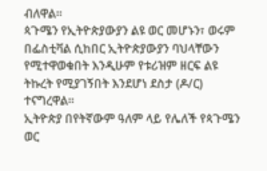ብለዋል፡፡
ጳጉሜን የኢትዮጵያውያን ልዩ ወር መሆኑን፣ ወሩም በፌስቲቫል ሲከበር ኢትዮጵያውያን ባህላቸውን የሚተዋወቁበት እንዲሁም የቱሪዝም ዘርፍ ልዩ ትኩረት የሚያገኝበት እንደሆነ ደስታ (ዶ/ር) ተናግረዋል፡፡
ኢትዮጵያ በየትኛውም ዓለም ላይ የሌለች የጳጉሜን ወር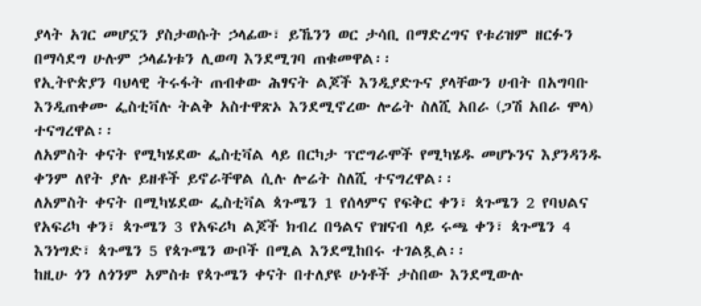ያላት አገር መሆኗን ያስታወሱት ኃላፊው፣ ይኼንን ወር ታሳቢ በማድረግና የቱሪዝም ዘርፉን በማሳደግ ሁሉም ኃላፊነቱን ሊወጣ እንደሚገባ ጠቁመዋል፡፡
የኢትዮጵያን ባህላዊ ትሩፋት ጠብቀው ሕፃናት ልጆች እንዲያድጉና ያላቸውን ሀብት በአግባቡ እንዲጠቀሙ ፌስቲቫሉ ትልቅ አስተዋጽኦ እንደሚኖረው ሎሬት ስለሺ አበራ (ጋሽ አበራ ሞላ) ተናግረዋል፡፡
ለአምስት ቀናት የሚካሄደው ፌስቲቫል ላይ በርካታ ፕሮግራሞች የሚካሄዱ መሆኑንና እያንዳንዱ ቀንም ለየት ያሉ ይዘቶች ይኖራቸዋል ሲሉ ሎሬት ስለሺ ተናግረዋል፡፡
ለአምስት ቀናት በሚካሄደው ፌስቲቫል ጳጉሜን 1 የሰላምና የፍቅር ቀን፣ ጳጉሜን 2 የባህልና የአፍሪካ ቀን፣ ጳጉሜን 3 የአፍሪካ ልጆች ክብረ በዓልና የዝናብ ላይ ሩጫ ቀን፣ ጳጉሜን 4 እንነግድ፣ ጳጉሜን 5 የጳጉሜን ውቦች በሚል እንደሚከበሩ ተገልጿል፡፡
ከዚሁ ጎን ለጎንም አምስቱ የጳጉሜን ቀናት በተለያዩ ሁነቶች ታስበው እንደሚውሉ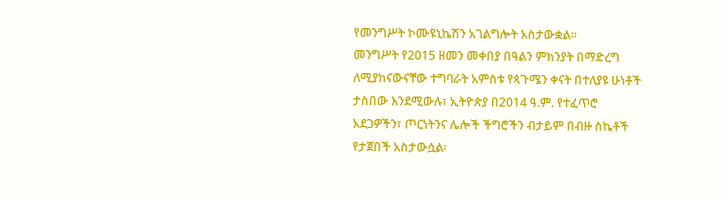የመንግሥት ኮሙዩኒኬሽን አገልግሎት አስታውቋል፡፡
መንግሥት የ2015 ዘመን መቀበያ በዓልን ምክንያት በማድረግ ለሚያከናውናቸው ተግባራት አምስቱ የጳጉሜን ቀናት በተለያዩ ሁነቶች ታስበው እንደሚውሉ፣ ኢትዮጵያ በ2014 ዓ.ም. የተፈጥሮ አደጋዎችን፣ ጦርነትንና ሌሎች ችግሮችን ብታይም በብዙ ስኬቶች የታጀበች አስታውሷል፡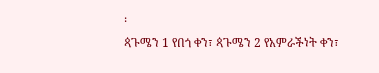፡
ጳጉሜን 1 የበጎ ቀን፣ ጳጉሜን 2 የአምራችነት ቀን፣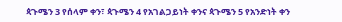ጳጉሜን 3 የሰላም ቀን፣ ጳጉሜን 4 የአገልጋይነት ቀንና ጳጉሜን 5 የአንድነት ቀን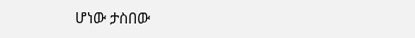ሆነው ታስበው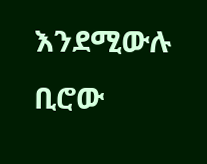እንደሚውሉ ቢሮው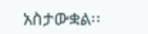አስታውቋል፡፡